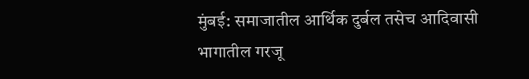मुंबई: समाजातील आर्थिक दुर्बल तसेच आदिवासी भागातील गरजू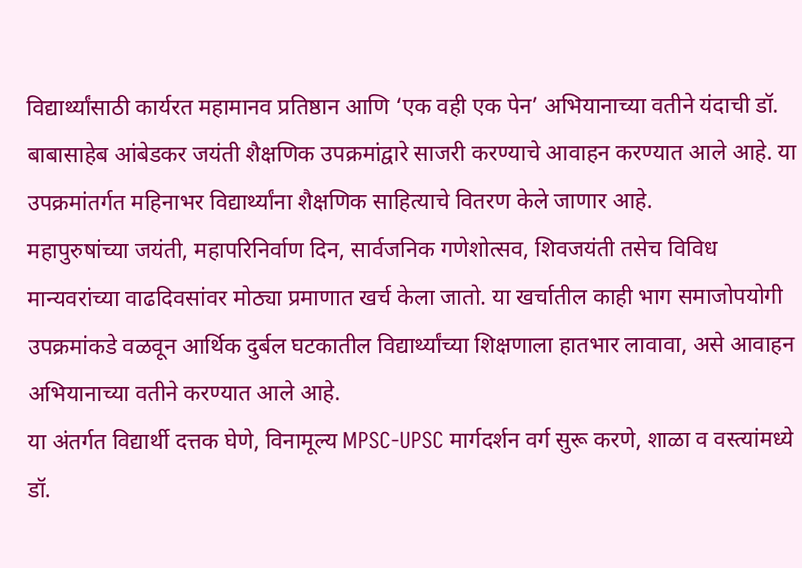विद्यार्थ्यांसाठी कार्यरत महामानव प्रतिष्ठान आणि ‘एक वही एक पेन’ अभियानाच्या वतीने यंदाची डॉ. बाबासाहेब आंबेडकर जयंती शैक्षणिक उपक्रमांद्वारे साजरी करण्याचे आवाहन करण्यात आले आहे. या उपक्रमांतर्गत महिनाभर विद्यार्थ्यांना शैक्षणिक साहित्याचे वितरण केले जाणार आहे.
महापुरुषांच्या जयंती, महापरिनिर्वाण दिन, सार्वजनिक गणेशोत्सव, शिवजयंती तसेच विविध मान्यवरांच्या वाढदिवसांवर मोठ्या प्रमाणात खर्च केला जातो. या खर्चातील काही भाग समाजोपयोगी उपक्रमांकडे वळवून आर्थिक दुर्बल घटकातील विद्यार्थ्यांच्या शिक्षणाला हातभार लावावा, असे आवाहन अभियानाच्या वतीने करण्यात आले आहे.
या अंतर्गत विद्यार्थी दत्तक घेणे, विनामूल्य MPSC-UPSC मार्गदर्शन वर्ग सुरू करणे, शाळा व वस्त्यांमध्ये डॉ.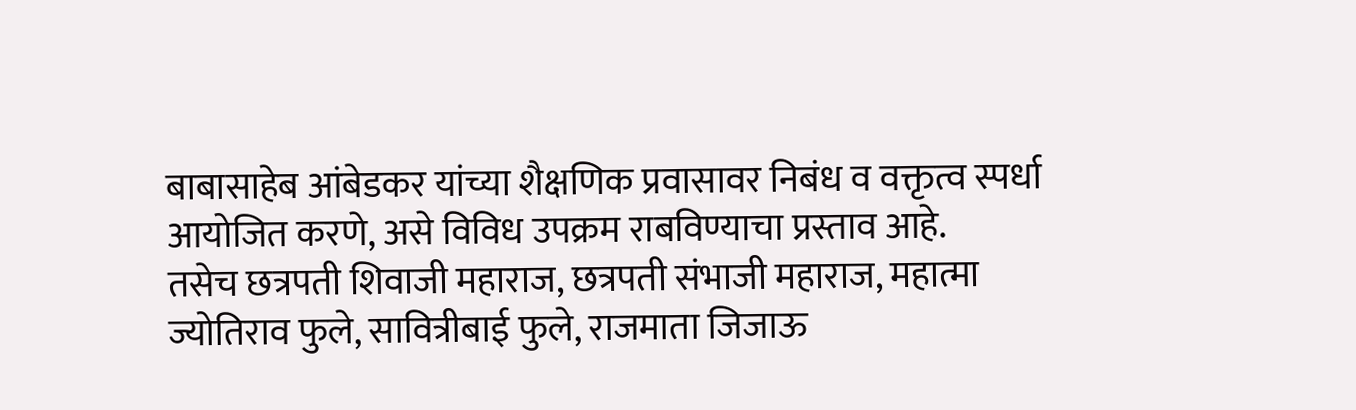बाबासाहेब आंबेडकर यांच्या शैक्षणिक प्रवासावर निबंध व वक्तृत्व स्पर्धा आयोजित करणे, असे विविध उपक्रम राबविण्याचा प्रस्ताव आहे.
तसेच छत्रपती शिवाजी महाराज, छत्रपती संभाजी महाराज, महात्मा ज्योतिराव फुले, सावित्रीबाई फुले, राजमाता जिजाऊ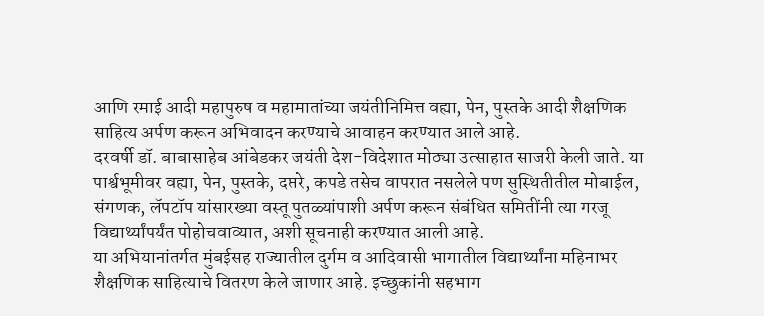आणि रमाई आदी महापुरुष व महामातांच्या जयंतीनिमित्त वह्या, पेन, पुस्तके आदी शैक्षणिक साहित्य अर्पण करून अभिवादन करण्याचे आवाहन करण्यात आले आहे.
दरवर्षी डॉ. बाबासाहेब आंबेडकर जयंती देश-विदेशात मोठ्या उत्साहात साजरी केली जाते. या पार्श्वभूमीवर वह्या, पेन, पुस्तके, दप्तरे, कपडे तसेच वापरात नसलेले पण सुस्थितीतील मोबाईल, संगणक, लॅपटॉप यांसारख्या वस्तू पुतळ्यांपाशी अर्पण करून संबंधित समितींनी त्या गरजू विद्यार्थ्यांपर्यंत पोहोचवाव्यात, अशी सूचनाही करण्यात आली आहे.
या अभियानांतर्गत मुंबईसह राज्यातील दुर्गम व आदिवासी भागातील विद्यार्थ्यांना महिनाभर शैक्षणिक साहित्याचे वितरण केले जाणार आहे. इच्छुकांनी सहभाग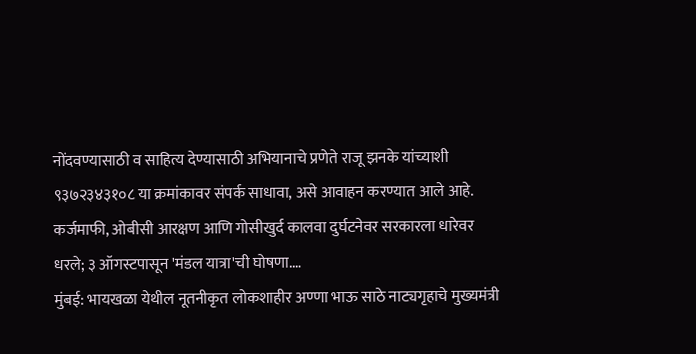नोंदवण्यासाठी व साहित्य देण्यासाठी अभियानाचे प्रणेते राजू झनके यांच्याशी ९३७२३४३१०८ या क्रमांकावर संपर्क साधावा, असे आवाहन करण्यात आले आहे.
कर्जमाफी, ओबीसी आरक्षण आणि गोसीखुर्द कालवा दुर्घटनेवर सरकारला धारेवर धरले; ३ ऑगस्टपासून 'मंडल यात्रा'ची घोषणा.…
मुंबई: भायखळा येथील नूतनीकृत लोकशाहीर अण्णा भाऊ साठे नाट्यगृहाचे मुख्यमंत्री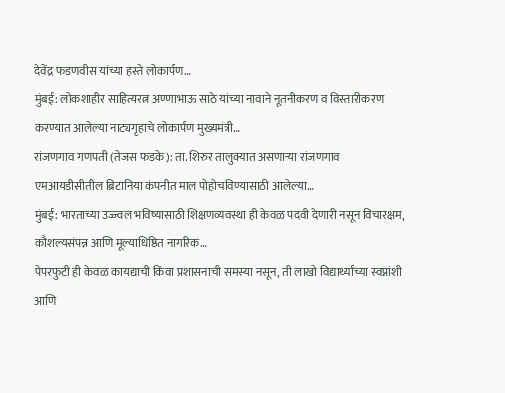देवेंद्र फडणवीस यांच्या हस्ते लोकार्पण…
मुंबई: लोकशाहीर साहित्यरत्न अण्णाभाऊ साठे यांच्या नावाने नूतनीकरण व विस्तारीकरण करण्यात आलेल्या नाट्यगृहाचे लोकार्पण मुख्यमंत्री…
रांजणगाव गणपती (तेजस फडके): ता. शिरुर तालुक्यात असणाऱ्या रांजणगाव एमआयडीसीतील ब्रिटानिया कंपनीत माल पोहोचविण्यासाठी आलेल्या…
मुंबई: भारताच्या उज्ज्वल भविष्यासाठी शिक्षणव्यवस्था ही केवळ पदवी देणारी नसून विचारक्षम, कौशल्यसंपन्न आणि मूल्याधिष्ठित नागरिक…
पेपरफुटी ही केवळ कायद्याची किंवा प्रशासनाची समस्या नसून, ती लाखो विद्यार्थ्यांच्या स्वप्नांशी आणि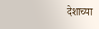देशाच्या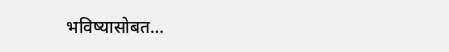भविष्यासोबत…